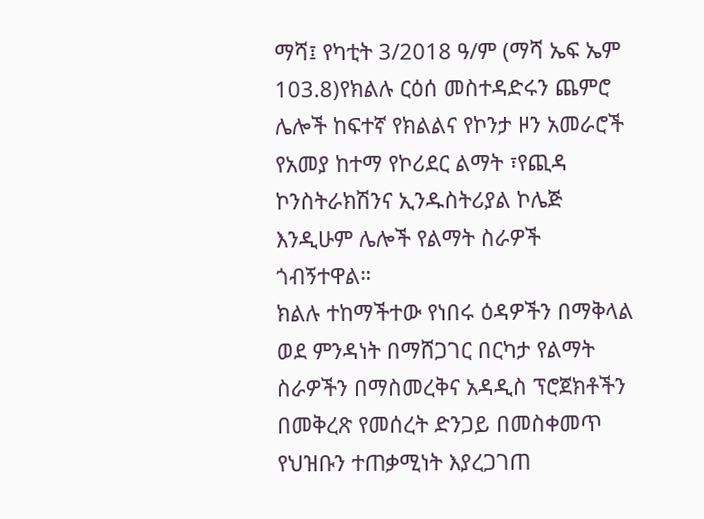ማሻ፤ የካቲት 3/2018 ዓ/ም (ማሻ ኤፍ ኤም 103.8)የክልሉ ርዕሰ መስተዳድሩን ጨምሮ ሌሎች ከፍተኛ የክልልና የኮንታ ዞን አመራሮች የአመያ ከተማ የኮሪደር ልማት ፣የጪዳ ኮንስትራክሽንና ኢንዱስትሪያል ኮሌጅ እንዲሁም ሌሎች የልማት ስራዎች ጎብኝተዋል።
ክልሉ ተከማችተው የነበሩ ዕዳዎችን በማቅላል ወደ ምንዳነት በማሸጋገር በርካታ የልማት ስራዎችን በማስመረቅና አዳዲስ ፕሮጀክቶችን በመቅረጽ የመሰረት ድንጋይ በመስቀመጥ የህዝቡን ተጠቃሚነት እያረጋገጠ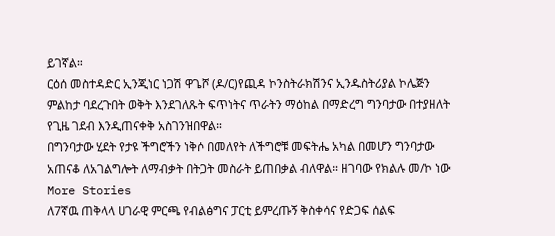ይገኛል።
ርዕሰ መስተዳድር ኢንጂነር ነጋሽ ዋጌሾ (ዶ/ር)የጪዳ ኮንስትራክሽንና ኢንዱስትሪያል ኮሌጅን ምልከታ ባደረጉበት ወቅት እንደገለጹት ፍጥነትና ጥራትን ማዕከል በማድረግ ግንባታው በተያዘለት የጊዜ ገደብ እንዲጠናቀቅ አስገንዝበዋል።
በግንባታው ሂደት የታዩ ችግሮችን ነቅሶ በመለየት ለችግሮቹ መፍትሔ አካል በመሆን ግንባታው አጠናቆ ለአገልግሎት ለማብቃት በትጋት መስራት ይጠበቃል ብለዋል። ዘገባው የክልሉ መ/ኮ ነው
More Stories
ለ7ኛዉ ጠቅላላ ሀገራዊ ምርጫ የብልፅግና ፓርቲ ይምረጡኝ ቅስቀሳና የድጋፍ ሰልፍ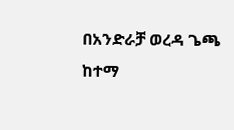በአንድራቻ ወረዳ ጌጫ ከተማ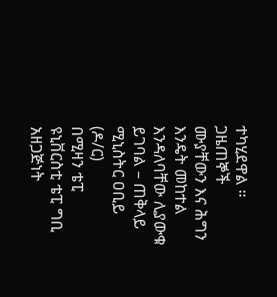ተካሂደዋል ።
ጋዜጠኞች ሙያቸውን እና ሕግን እንዴት መከተል እንዳለባቸው ሊያውቁ ይገባል – ጠቅላይ ሚኒስትር ዐቢይ (ዶ/ር)
በሚዛን ቴፒ ዩኒቨርስቲ ቴፒ ግቢ አዘጋጅነት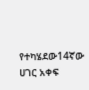የተካሄደው14ኛው ሀገር አቀፍ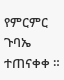የምርምር ጉባኤ ተጠናቀቀ ።